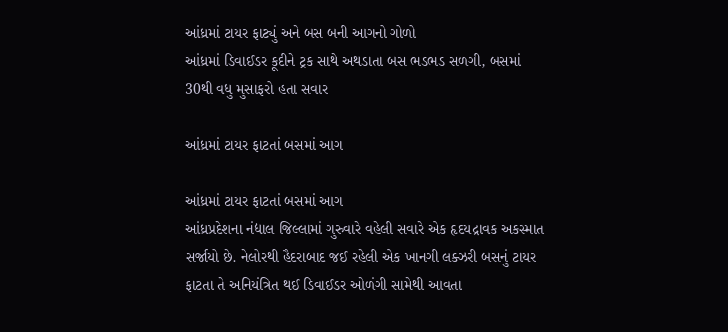આંધ્રમાં ટાયર ફાટ્યું અને બસ બની આગનો ગોળો
આંધ્રમાં ડિવાઈડર કૂદીને ટ્રક સાથે અથડાતા બસ ભડભડ સળગી, બસમાં 30થી વધુ મુસાફરો હતા સવાર

આંધ્રમાં ટાયર ફાટતાં બસમાં આગ

આંધ્રમાં ટાયર ફાટતાં બસમાં આગ
આંધ્રપ્રદેશના નંદ્યાલ જિલ્લામાં ગુરુવારે વહેલી સવારે એક હૃદયદ્રાવક અકસ્માત સર્જાયો છે. નેલોરથી હૈદરાબાદ જઈ રહેલી એક ખાનગી લક્ઝરી બસનું ટાયર ફાટતા તે અનિયંત્રિત થઈ ડિવાઈડર ઓળંગી સામેથી આવતા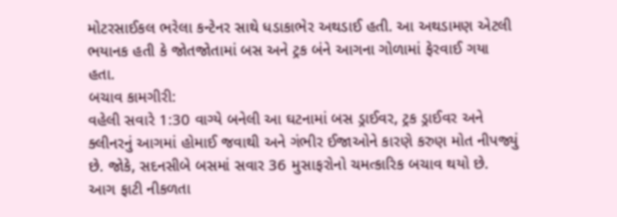મોટરસાઈકલ ભરેલા કન્ટેનર સાથે ધડાકાભેર અથડાઈ હતી. આ અથડામણ એટલી ભયાનક હતી કે જોતજોતામાં બસ અને ટ્રક બંને આગના ગોળામાં ફેરવાઈ ગયા હતા.
બચાવ કામગીરી:
વહેલી સવારે 1:30 વાગ્યે બનેલી આ ઘટનામાં બસ ડ્રાઈવર, ટ્રક ડ્રાઈવર અને ક્લીનરનું આગમાં હોમાઈ જવાથી અને ગંભીર ઈજાઓને કારણે કરુણ મોત નીપજ્યું છે. જોકે, સદનસીબે બસમાં સવાર 36 મુસાફરોનો ચમત્કારિક બચાવ થયો છે. આગ ફાટી નીકળતા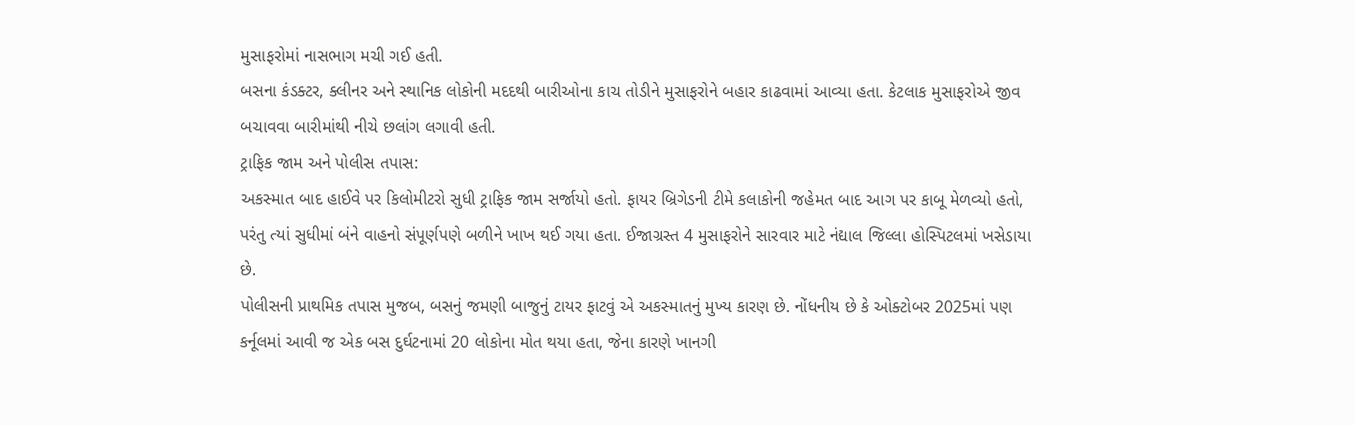મુસાફરોમાં નાસભાગ મચી ગઈ હતી.
બસના કંડક્ટર, ક્લીનર અને સ્થાનિક લોકોની મદદથી બારીઓના કાચ તોડીને મુસાફરોને બહાર કાઢવામાં આવ્યા હતા. કેટલાક મુસાફરોએ જીવ બચાવવા બારીમાંથી નીચે છલાંગ લગાવી હતી.
ટ્રાફિક જામ અને પોલીસ તપાસ:
અકસ્માત બાદ હાઈવે પર કિલોમીટરો સુધી ટ્રાફિક જામ સર્જાયો હતો. ફાયર બ્રિગેડની ટીમે કલાકોની જહેમત બાદ આગ પર કાબૂ મેળવ્યો હતો, પરંતુ ત્યાં સુધીમાં બંને વાહનો સંપૂર્ણપણે બળીને ખાખ થઈ ગયા હતા. ઈજાગ્રસ્ત 4 મુસાફરોને સારવાર માટે નંદ્યાલ જિલ્લા હોસ્પિટલમાં ખસેડાયા છે.
પોલીસની પ્રાથમિક તપાસ મુજબ, બસનું જમણી બાજુનું ટાયર ફાટવું એ અકસ્માતનું મુખ્ય કારણ છે. નોંધનીય છે કે ઓક્ટોબર 2025માં પણ કર્નૂલમાં આવી જ એક બસ દુર્ઘટનામાં 20 લોકોના મોત થયા હતા, જેના કારણે ખાનગી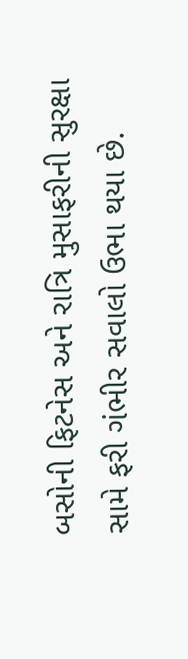બસોની ફિટનેસ અને રાત્રિ મુસાફરીની સુરક્ષા સામે ફરી ગંભીર સવાલો ઉભા થયા છે.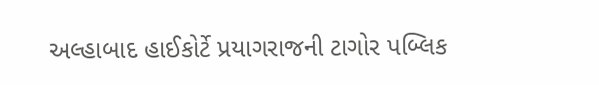અલ્હાબાદ હાઈકોર્ટે પ્રયાગરાજની ટાગોર પબ્લિક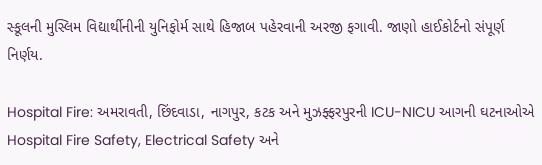સ્કૂલની મુસ્લિમ વિદ્યાર્થીનીની યુનિફોર્મ સાથે હિજાબ પહેરવાની અરજી ફગાવી. જાણો હાઈકોર્ટનો સંપૂર્ણ નિર્ણય.

Hospital Fire: અમરાવતી, છિંદવાડા, નાગપુર, કટક અને મુઝફ્ફરપુરની ICU-NICU આગની ઘટનાઓએ Hospital Fire Safety, Electrical Safety અને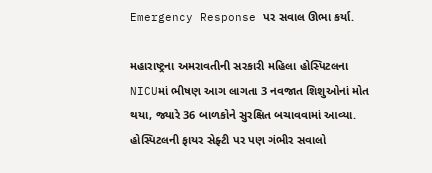Emergency Response પર સવાલ ઊભા કર્યા.

મહારાષ્ટ્રના અમરાવતીની સરકારી મહિલા હોસ્પિટલના NICUમાં ભીષણ આગ લાગતા 3 નવજાત શિશુઓનાં મોત થયા, જ્યારે 36 બાળકોને સુરક્ષિત બચાવવામાં આવ્યા. હોસ્પિટલની ફાયર સેફ્ટી પર પણ ગંભીર સવાલો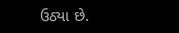ઉઠ્યા છે.